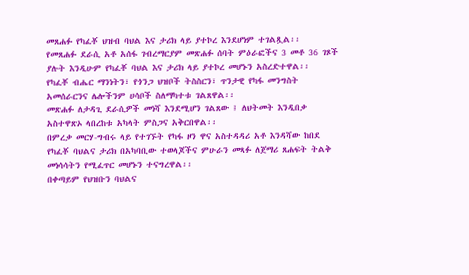መጸሐፉ የካፈቾ ህዝብ ባህል እና ታሪክ ላይ ያተኮረ እንደሆነም ተገልጿል፡፡
የመጸሐፉ ደራሲ አቶ አሰፋ ገብረማርያም መጽሐፉ ሰባት ምዕራፎችና 3 መቶ 36 ገጾች ያሉት እንዲሁም የካፈቾ ባህል እና ታሪክ ላይ ያተኮረ መሆኑን አስረድተዋል፡፡
የካፈቾ ብሔር ማንነትን፣ የጎንጋ ህዝቦች ትስስርን፣ ጥንታዊ የካፋ መንግስት አመሰራርንና ሌሎችንም ሀሳቦች ስለማካተቱ ገልጸዋል፡፡
መጽሐፉ ለታዳጊ ደራሲዎች መነሻ እንደሚሆን ገልጸው ፤ ለህትመት እንዲበቃ አስተዋጽኦ ላበረከቱ አካላት ምስጋና አቅርበዋል፡፡
በምረቃ መርሃ-ግብሩ ላይ የተገኙት የካፋ ዞን ዋና አስተዳዳሪ አቶ እንዳሻው ከበደ የካፈቾ ባህልና ታሪክ በአካባቢው ተወላጆችና ምሁራን መጻፉ ለጀማሪ ጸሐፍት ትልቅ መነሳሳትን የሚፈጥር መሆኑን ተናግረዋል፡፡
በቀጣይም የህዝቡን ባህልና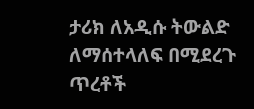ታሪክ ለአዲሱ ትውልድ ለማሰተላለፍ በሚደረጉ ጥረቶች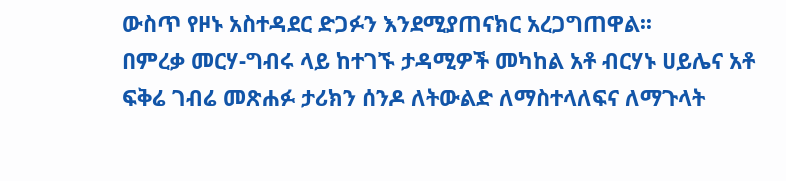ውስጥ የዞኑ አስተዳደር ድጋፉን እንደሚያጠናክር አረጋግጠዋል፡፡
በምረቃ መርሃ-ግብሩ ላይ ከተገኙ ታዳሚዎች መካከል አቶ ብርሃኑ ሀይሌና አቶ ፍቅሬ ገብሬ መጽሐፉ ታሪክን ሰንዶ ለትውልድ ለማስተላለፍና ለማጉላት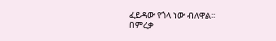ፈይዳው የጎላ ነው ብለዋል፡፡
በምረቃ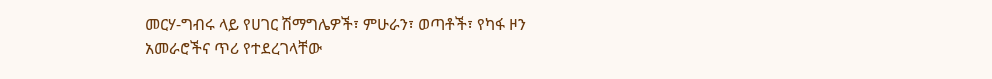መርሃ-ግብሩ ላይ የሀገር ሽማግሌዎች፣ ምሁራን፣ ወጣቶች፣ የካፋ ዞን አመራሮችና ጥሪ የተደረገላቸው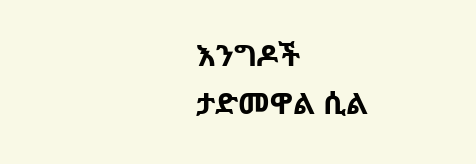እንግዶች ታድመዋል ሲል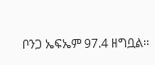ቦንጋ ኤፍኤም 97.4 ዘግቧል፡፡